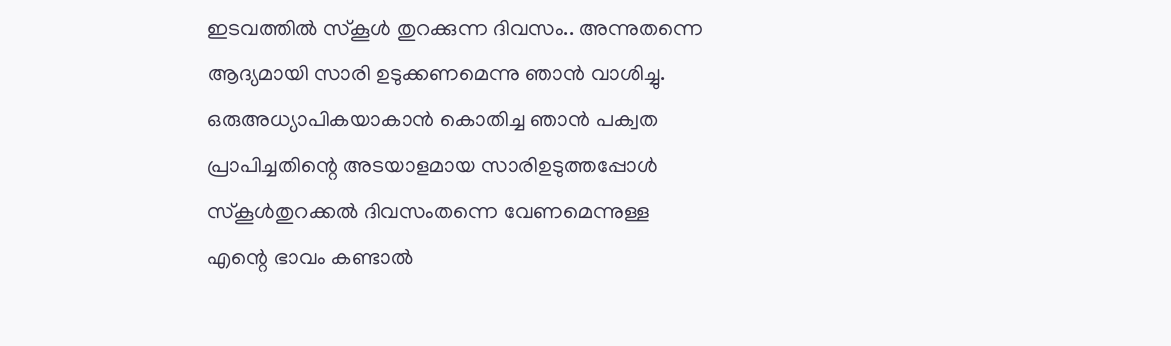ഇടവത്തിൽ സ്കൂൾ തുറക്കുന്ന ദിവസം.. അന്നുതന്നെ ആദ്യമായി സാരി ഉടുക്കണമെന്നു ഞാൻ വാശിച്ചു. ഒരുഅധ്യാപികയാകാൻ കൊതിച്ച ഞാൻ പക്വത പ്രാപിച്ചതിന്റെ അടയാളമായ സാരിഉടുത്തപ്പോൾ സ്കൂൾതുറക്കൽ ദിവസംതന്നെ വേണമെന്നുള്ള എന്റെ ഭാവം കണ്ടാൽ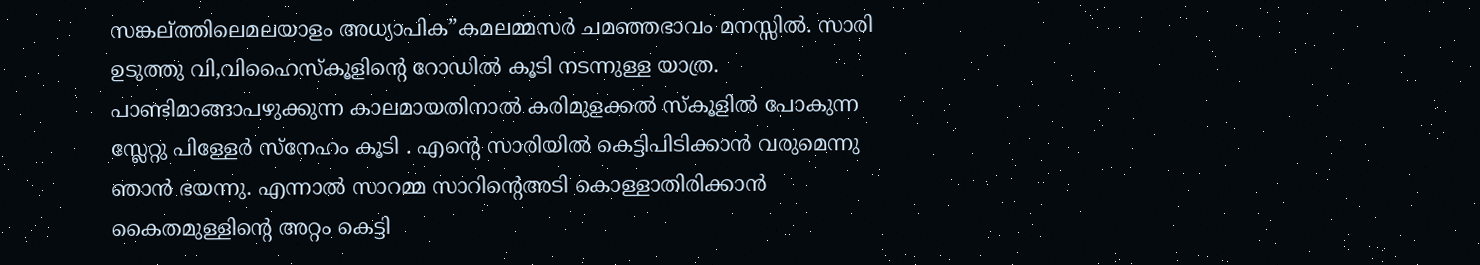സങ്കല്ത്തിലെമലയാളം അധ്യാപിക”കമലമ്മസർ ചമഞ്ഞഭാവം മനസ്സിൽ. സാരി ഉടുത്തു വി,വിഹൈസ്കൂളിന്റെ റോഡിൽ കൂടി നടന്നുള്ള യാത്ര. പാണ്ടിമാങ്ങാപഴുക്കുന്ന കാലമായതിനാൽ കരിമുളക്കൽ സ്കൂളിൽ പോകുന്ന സ്ലേറ്റു പിള്ളേർ സ്നേഹം കൂടി . എന്റെ സാരിയിൽ കെട്ടിപിടിക്കാൻ വരുമെന്നു ഞാൻ ഭയന്നു. എന്നാൽ സാറമ്മ സാറിന്റെഅടി കൊള്ളാതിരിക്കാൻ കൈതമുള്ളിന്റെ അറ്റം കെട്ടി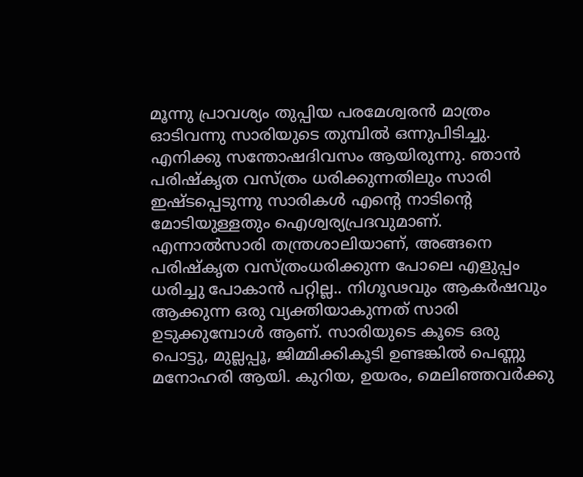മൂന്നു പ്രാവശ്യം തുപ്പിയ പരമേശ്വരൻ മാത്രം ഓടിവന്നു സാരിയുടെ തുമ്പിൽ ഒന്നുപിടിച്ചു. എനിക്കു സന്തോഷദിവസം ആയിരുന്നു. ഞാൻ പരിഷ്കൃത വസ്ത്രം ധരിക്കുന്നതിലും സാരി ഇഷ്ടപ്പെടുന്നു സാരികൾ എന്റെ നാടിന്റെ മോടിയുള്ളതും ഐശ്വര്യപ്രദവുമാണ്. എന്നാൽസാരി തന്ത്രശാലിയാണ്, അങ്ങനെ പരിഷ്കൃത വസ്ത്രംധരിക്കുന്ന പോലെ എളുപ്പം ധരിച്ചു പോകാൻ പറ്റില്ല.. നിഗൂഢവും ആകർഷവും ആക്കുന്ന ഒരു വ്യക്തിയാകുന്നത് സാരി ഉടുക്കുമ്പോൾ ആണ്. സാരിയുടെ കൂടെ ഒരു പൊട്ടു, മുല്ലപ്പൂ, ജിമ്മിക്കികൂടി ഉണ്ടങ്കിൽ പെണ്ണു മനോഹരി ആയി. കുറിയ, ഉയരം, മെലിഞ്ഞവർക്കു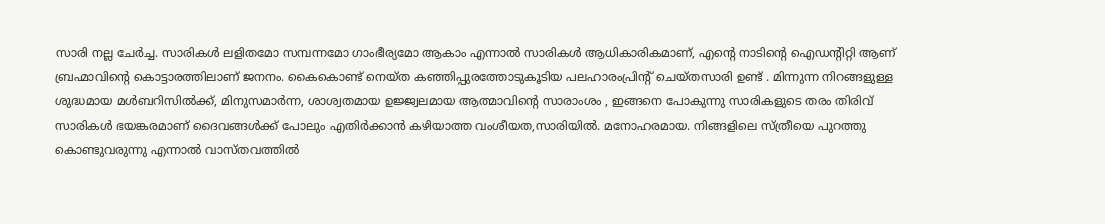സാരി നല്ല ചേർച്ച. സാരികൾ ലളിതമോ സമ്പന്നമോ ഗാംഭീര്യമോ ആകാം എന്നാൽ സാരികൾ ആധികാരികമാണ്, എന്റെ നാടിന്റെ ഐഡന്റിറ്റി ആണ് ബ്രഹ്മാവിന്റെ കൊട്ടാരത്തിലാണ് ജനനം. കൈകൊണ്ട് നെയ്ത കഞ്ഞിപ്പുരത്തോടുകൂടിയ പലഹാരംപ്രിന്റ് ചെയ്തസാരി ഉണ്ട് . മിന്നുന്ന നിറങ്ങളുള്ള ശുദ്ധമായ മൾബറിസിൽക്ക്, മിനുസമാർന്ന, ശാശ്വതമായ ഉജ്ജ്വലമായ ആത്മാവിന്റെ സാരാംശം , ഇങ്ങനെ പോകുന്നു സാരികളുടെ തരം തിരിവ് സാരികൾ ഭയങ്കരമാണ് ദൈവങ്ങൾക്ക് പോലും എതിർക്കാൻ കഴിയാത്ത വംശീയത,സാരിയിൽ. മനോഹരമായ. നിങ്ങളിലെ സ്ത്രീയെ പുറത്തു കൊണ്ടുവരുന്നു എന്നാൽ വാസ്തവത്തിൽ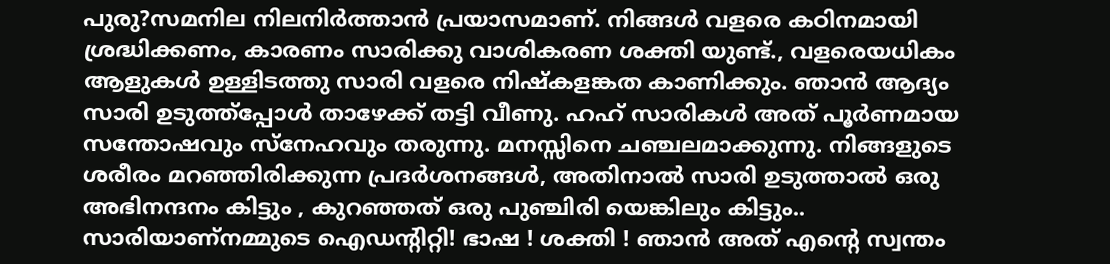പുരു?സമനില നിലനിർത്താൻ പ്രയാസമാണ്. നിങ്ങൾ വളരെ കഠിനമായി ശ്രദ്ധിക്കണം, കാരണം സാരിക്കു വാശികരണ ശക്തി യുണ്ട്., വളരെയധികം ആളുകൾ ഉള്ളിടത്തു സാരി വളരെ നിഷ്കളങ്കത കാണിക്കും. ഞാൻ ആദ്യം സാരി ഉടുത്ത്പ്പോൾ താഴേക്ക് തട്ടി വീണു. ഹഹ് സാരികൾ അത് പൂർണമായ സന്തോഷവും സ്നേഹവും തരുന്നു. മനസ്സിനെ ചഞ്ചലമാക്കുന്നു. നിങ്ങളുടെ ശരീരം മറഞ്ഞിരിക്കുന്ന പ്രദർശനങ്ങൾ, അതിനാൽ സാരി ഉടുത്താൽ ഒരു അഭിനന്ദനം കിട്ടും , കുറഞ്ഞത് ഒരു പുഞ്ചിരി യെങ്കിലും കിട്ടും.. സാരിയാണ്നമ്മുടെ ഐഡന്റിറ്റി! ഭാഷ ! ശക്തി ! ഞാൻ അത് എന്റെ സ്വന്തം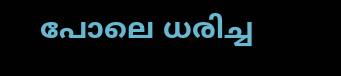പോലെ ധരിച്ച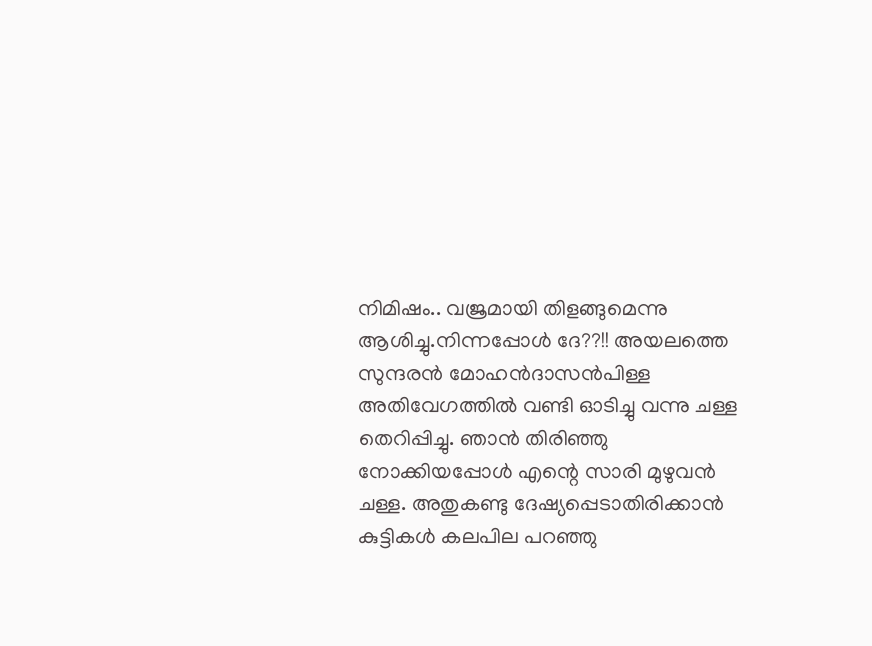നിമിഷം.. വജ്രമായി തിളങ്ങുമെന്നു ആശിച്ചു.നിന്നപ്പോൾ ദേ??!! അയലത്തെ സുന്ദരൻ മോഹൻദാസൻപിള്ള അതിവേഗത്തിൽ വണ്ടി ഓടിച്ചു വന്നു ചള്ള തെറിപ്പിച്ചു. ഞാൻ തിരിഞ്ഞു നോക്കിയപ്പോൾ എന്റെ സാരി മുഴുവൻ ചള്ള. അതുകണ്ടു ദേഷ്യപ്പെടാതിരിക്കാൻ കുട്ടികൾ കലപില പറഞ്ഞു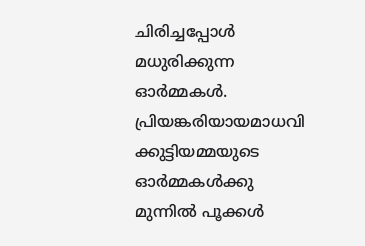ചിരിച്ചപ്പോൾ മധുരിക്കുന്ന ഓർമ്മകൾ. പ്രിയങ്കരിയായമാധവി ക്കുട്ടിയമ്മയുടെ ഓർമ്മകൾക്കു മുന്നിൽ പൂക്കൾ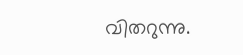വിതറുന്നു.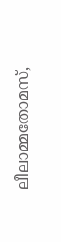ലീലാമ്മതോമസ്,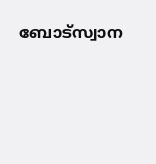ബോട്സ്വാന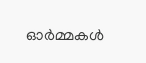ഓർമ്മകൾ